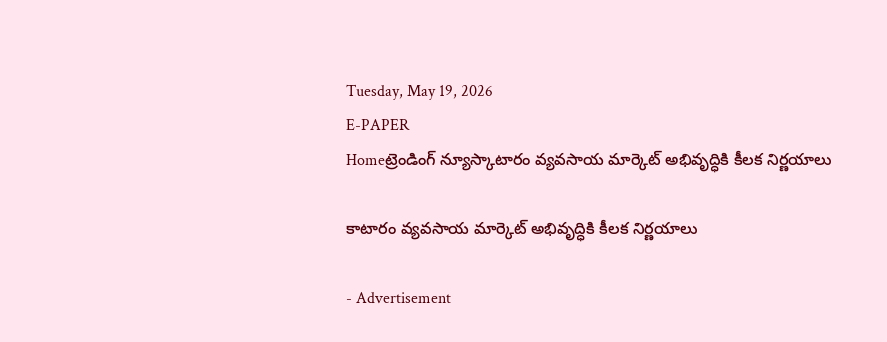Tuesday, May 19, 2026
E-PAPER
Homeట్రెండింగ్ న్యూస్కాటారం వ్యవసాయ మార్కెట్ అభివృద్ధికి కీలక నిర్ణయాలు

కాటారం వ్యవసాయ మార్కెట్ అభివృద్ధికి కీలక నిర్ణయాలు

- Advertisement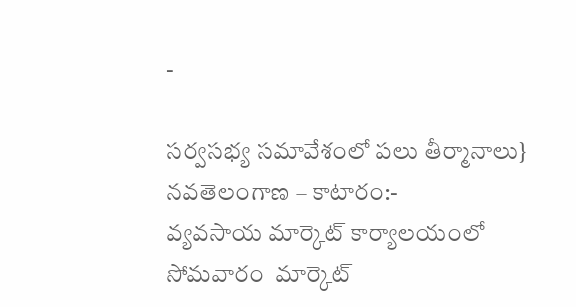-

సర్వసభ్య సమావేశంలో పలు తీర్మానాలు}
నవతెలంగాణ – కాటారం:-
వ్యవసాయ మార్కెట్ కార్యాలయంలో  సోమవారం  మార్కెట్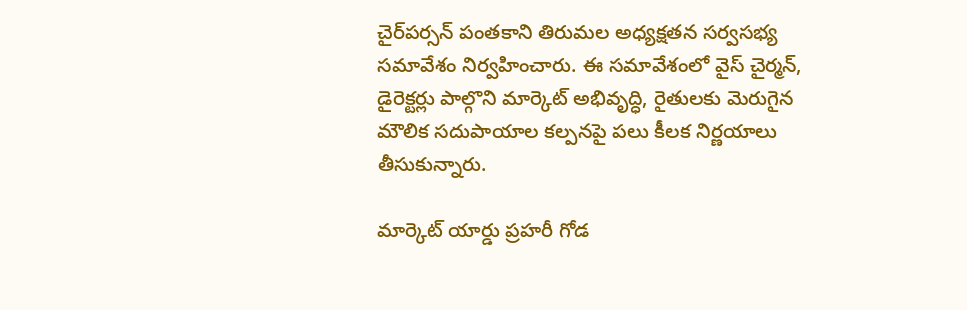చైర్‌పర్సన్ పంతకాని తిరుమల అధ్యక్షతన సర్వసభ్య సమావేశం నిర్వహించారు. ఈ సమావేశంలో వైస్ చైర్మన్, డైరెక్టర్లు పాల్గొని మార్కెట్ అభివృద్ధి, రైతులకు మెరుగైన మౌలిక సదుపాయాల కల్పనపై పలు కీలక నిర్ణయాలు తీసుకున్నారు.

మార్కెట్ యార్డు ప్రహరీ గోడ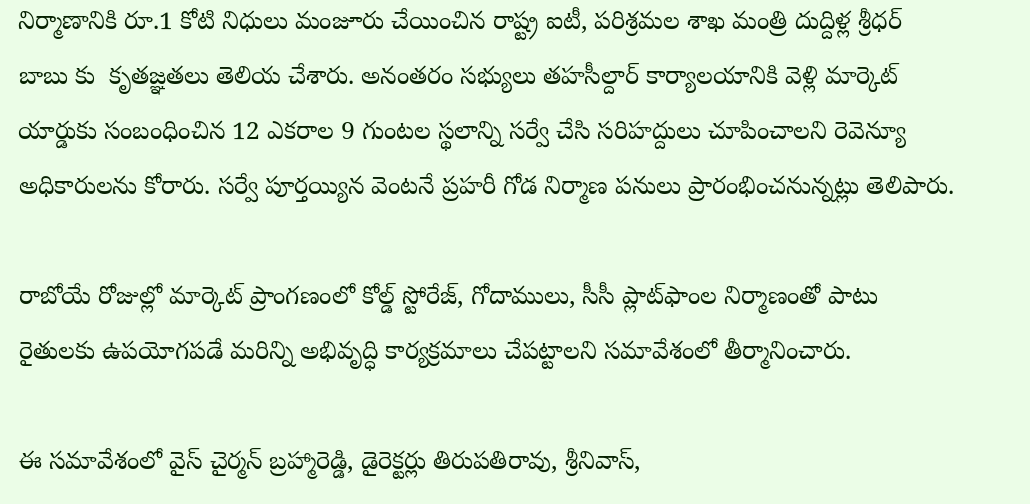నిర్మాణానికి రూ.1 కోటి నిధులు మంజూరు చేయించిన రాష్ట్ర ఐటీ, పరిశ్రమల శాఖ మంత్రి దుద్దిళ్ల శ్రీధర్ బాబు కు  కృతజ్ఞతలు తెలియ చేశారు. అనంతరం సభ్యులు తహసీల్దార్ కార్యాలయానికి వెళ్లి మార్కెట్ యార్డుకు సంబంధించిన 12 ఎకరాల 9 గుంటల స్థలాన్ని సర్వే చేసి సరిహద్దులు చూపించాలని రెవెన్యూ అధికారులను కోరారు. సర్వే పూర్తయ్యిన వెంటనే ప్రహరీ గోడ నిర్మాణ పనులు ప్రారంభించనున్నట్లు తెలిపారు.

రాబోయే రోజుల్లో మార్కెట్ ప్రాంగణంలో కోల్డ్ స్టోరేజ్, గోదాములు, సీసీ ప్లాట్‌ఫాంల నిర్మాణంతో పాటు రైతులకు ఉపయోగపడే మరిన్ని అభివృద్ధి కార్యక్రమాలు చేపట్టాలని సమావేశంలో తీర్మానించారు.

ఈ సమావేశంలో వైస్ చైర్మన్ బ్రహ్మారెడ్డి, డైరెక్టర్లు తిరుపతిరావు, శ్రీనివాస్,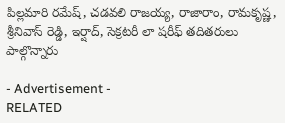పిల్లమారి రమేష్, చడవలి రాజయ్య, రాజారాం, రామకృష్ణ, శ్రీనివాస్ రెడ్డి, ఇర్షాద్, సెక్రటరీ లా షరీఫ్ తదితరులు పాల్గొన్నారు

- Advertisement -
RELATED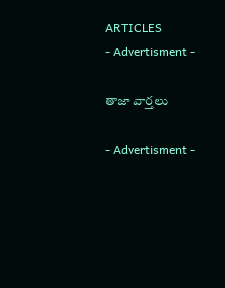ARTICLES
- Advertisment -

తాజా వార్తలు

- Advertisment -